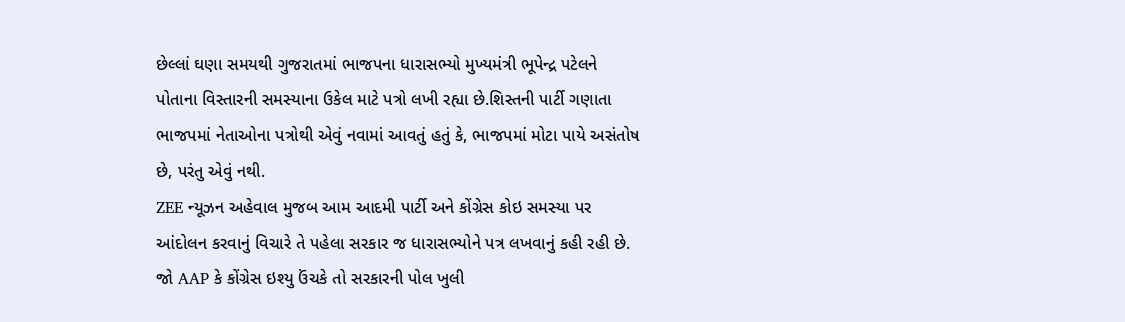છેલ્લાં ઘણા સમયથી ગુજરાતમાં ભાજપના ધારાસભ્યો મુખ્યમંત્રી ભૂપેન્દ્ર પટેલને પોતાના વિસ્તારની સમસ્યાના ઉકેલ માટે પત્રો લખી રહ્યા છે.શિસ્તની પાર્ટી ગણાતા ભાજપમાં નેતાઓના પત્રોથી એવું નવામાં આવતું હતું કે, ભાજપમાં મોટા પાયે અસંતોષ છે, પરંતુ એવું નથી.
ZEE ન્યૂઝન અહેવાલ મુજબ આમ આદમી પાર્ટી અને કોંગ્રેસ કોઇ સમસ્યા પર આંદોલન કરવાનું વિચારે તે પહેલા સરકાર જ ધારાસભ્યોને પત્ર લખવાનું કહી રહી છે. જો AAP કે કોંગ્રેસ ઇશ્યુ ઉંચકે તો સરકારની પોલ ખુલી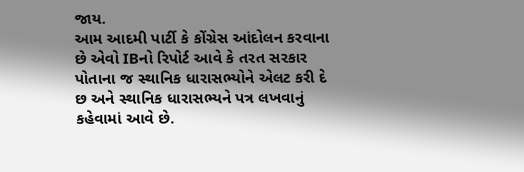જાય.
આમ આદમી પાર્ટી કે કોંગ્રેસ આંદોલન કરવાના છે એવો IBનો રિપોર્ટ આવે કે તરત સરકાર પોતાના જ સ્થાનિક ધારાસભ્યોને એલટ કરી દે છ અને સ્થાનિક ધારાસભ્યને પત્ર લખવાનું કહેવામાં આવે છે.